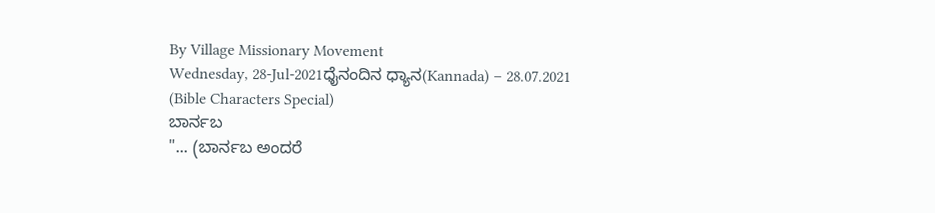By Village Missionary Movement
Wednesday, 28-Jul-2021ಧೈನಂದಿನ ಧ್ಯಾನ(Kannada) – 28.07.2021 (Bible Characters Special)
ಬಾರ್ನಬ
"... (ಬಾರ್ನಬ ಅಂದರೆ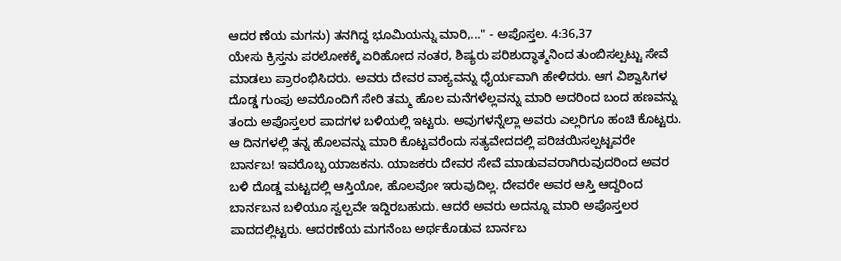ಆದರ ಣೆಯ ಮಗನು) ತನಗಿದ್ದ ಭೂಮಿಯನ್ನು ಮಾರಿ,..." - ಅಪೊಸ್ತಲ. 4:36,37
ಯೇಸು ಕ್ರಿಸ್ತನು ಪರಲೋಕಕ್ಕೆ ಏರಿಹೋದ ನಂತರ, ಶಿಷ್ಯರು ಪರಿಶುದ್ಧಾತ್ಮನಿಂದ ತುಂಬಿಸಲ್ಪಟ್ಟು ಸೇವೆ ಮಾಡಲು ಪ್ರಾರಂಭಿಸಿದರು. ಅವರು ದೇವರ ವಾಕ್ಯವನ್ನು ಧೈರ್ಯವಾಗಿ ಹೇಳಿದರು. ಆಗ ವಿಶ್ವಾಸಿಗಳ ದೊಡ್ಡ ಗುಂಪು ಅವರೊಂದಿಗೆ ಸೇರಿ ತಮ್ಮ ಹೊಲ ಮನೆಗಳೆಲ್ಲವನ್ನು ಮಾರಿ ಅದರಿಂದ ಬಂದ ಹಣವನ್ನು ತಂದು ಅಪೊಸ್ತಲರ ಪಾದಗಳ ಬಳಿಯಲ್ಲಿ ಇಟ್ಟರು. ಅವುಗಳನ್ನೆಲ್ಲಾ ಅವರು ಎಲ್ಲರಿಗೂ ಹಂಚಿ ಕೊಟ್ಟರು. ಆ ದಿನಗಳಲ್ಲಿ ತನ್ನ ಹೊಲವನ್ನು ಮಾರಿ ಕೊಟ್ಟವರೆಂದು ಸತ್ಯವೇದದಲ್ಲಿ ಪರಿಚಯಿಸಲ್ಪಟ್ಟವರೇ ಬಾರ್ನಬ! ಇವರೊಬ್ಬ ಯಾಜಕನು. ಯಾಜಕರು ದೇವರ ಸೇವೆ ಮಾಡುವವರಾಗಿರುವುದರಿಂದ ಅವರ ಬಳಿ ದೊಡ್ಡ ಮಟ್ಟದಲ್ಲಿ ಆಸ್ತಿಯೋ, ಹೊಲವೋ ಇರುವುದಿಲ್ಲ. ದೇವರೇ ಅವರ ಆಸ್ತಿ ಆದ್ದರಿಂದ ಬಾರ್ನಬನ ಬಳಿಯೂ ಸ್ವಲ್ಪವೇ ಇದ್ದಿರಬಹುದು. ಆದರೆ ಅವರು ಅದನ್ನೂ ಮಾರಿ ಅಪೊಸ್ತಲರ ಪಾದದಲ್ಲಿಟ್ಟರು. ಆದರಣೆಯ ಮಗನೆಂಬ ಅರ್ಥಕೊಡುವ ಬಾರ್ನಬ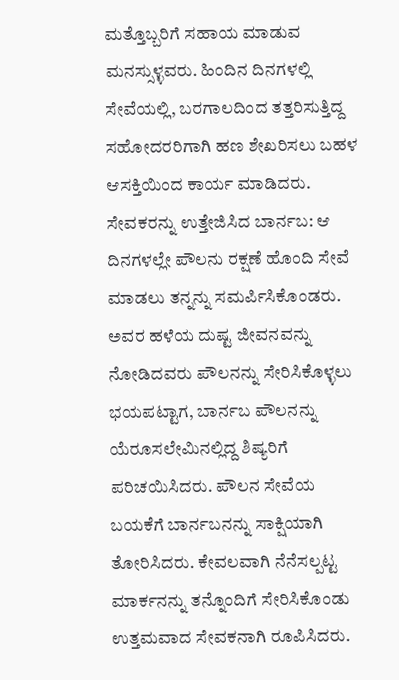ಮತ್ತೊಬ್ಬರಿಗೆ ಸಹಾಯ ಮಾಡುವ ಮನಸ್ಸುಳ್ಳವರು. ಹಿಂದಿನ ದಿನಗಳಲ್ಲಿ ಸೇವೆಯಲ್ಲಿ, ಬರಗಾಲದಿಂದ ತತ್ತರಿಸುತ್ತಿದ್ದ ಸಹೋದರರಿಗಾಗಿ ಹಣ ಶೇಖರಿಸಲು ಬಹಳ ಆಸಕ್ತಿಯಿಂದ ಕಾರ್ಯ ಮಾಡಿದರು.
ಸೇವಕರನ್ನು ಉತ್ತೇಜಿಸಿದ ಬಾರ್ನಬ: ಆ ದಿನಗಳಲ್ಲೇ ಪೌಲನು ರಕ್ಷಣೆ ಹೊಂದಿ ಸೇವೆ ಮಾಡಲು ತನ್ನನ್ನು ಸಮರ್ಪಿಸಿಕೊಂಡರು. ಅವರ ಹಳೆಯ ದುಷ್ಟ ಜೀವನವನ್ನು ನೋಡಿದವರು ಪೌಲನನ್ನು ಸೇರಿಸಿಕೊಳ್ಳಲು ಭಯಪಟ್ಟಾಗ, ಬಾರ್ನಬ ಪೌಲನನ್ನು ಯೆರೂಸಲೇಮಿನಲ್ಲಿದ್ದ ಶಿಷ್ಯರಿಗೆ ಪರಿಚಯಿಸಿದರು. ಪೌಲನ ಸೇವೆಯ ಬಯಕೆಗೆ ಬಾರ್ನಬನನ್ನು ಸಾಕ್ಷಿಯಾಗಿ ತೋರಿಸಿದರು. ಕೇವಲವಾಗಿ ನೆನೆಸಲ್ಪಟ್ಟ ಮಾರ್ಕನನ್ನು ತನ್ನೊಂದಿಗೆ ಸೇರಿಸಿಕೊಂಡು ಉತ್ತಮವಾದ ಸೇವಕನಾಗಿ ರೂಪಿಸಿದರು.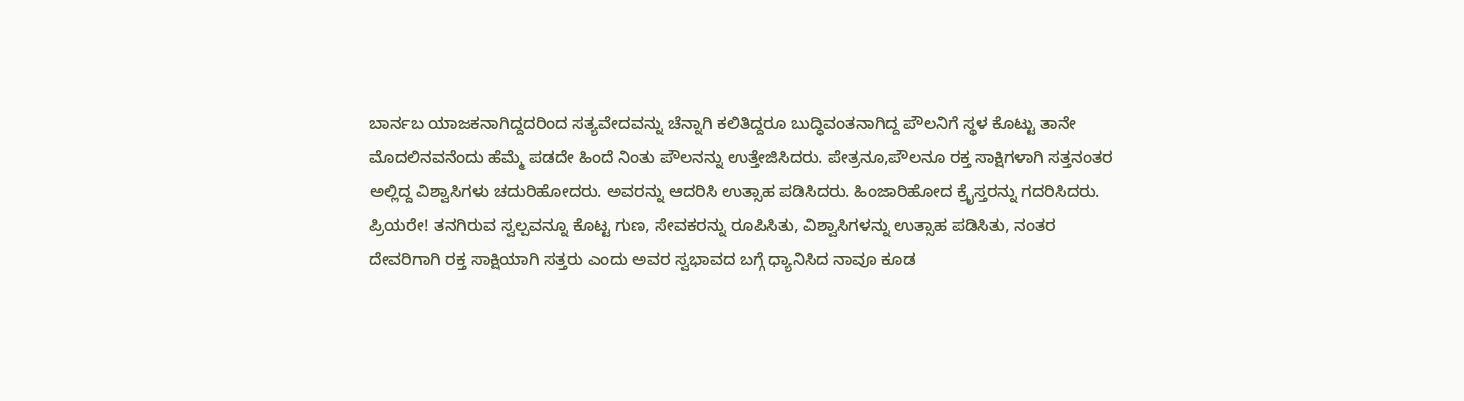ಬಾರ್ನಬ ಯಾಜಕನಾಗಿದ್ದದರಿಂದ ಸತ್ಯವೇದವನ್ನು ಚೆನ್ನಾಗಿ ಕಲಿತಿದ್ದರೂ ಬುದ್ಧಿವಂತನಾಗಿದ್ದ ಪೌಲನಿಗೆ ಸ್ಥಳ ಕೊಟ್ಟು ತಾನೇ ಮೊದಲಿನವನೆಂದು ಹೆಮ್ಮೆ ಪಡದೇ ಹಿಂದೆ ನಿಂತು ಪೌಲನನ್ನು ಉತ್ತೇಜಿಸಿದರು. ಪೇತ್ರನೂ,ಪೌಲನೂ ರಕ್ತ ಸಾಕ್ಷಿಗಳಾಗಿ ಸತ್ತನಂತರ ಅಲ್ಲಿದ್ದ ವಿಶ್ವಾಸಿಗಳು ಚದುರಿಹೋದರು. ಅವರನ್ನು ಆದರಿಸಿ ಉತ್ಸಾಹ ಪಡಿಸಿದರು. ಹಿಂಜಾರಿಹೋದ ಕ್ರೈಸ್ತರನ್ನು ಗದರಿಸಿದರು.
ಪ್ರಿಯರೇ! ತನಗಿರುವ ಸ್ವಲ್ಪವನ್ನೂ ಕೊಟ್ಟ ಗುಣ, ಸೇವಕರನ್ನು ರೂಪಿಸಿತು, ವಿಶ್ವಾಸಿಗಳನ್ನು ಉತ್ಸಾಹ ಪಡಿಸಿತು, ನಂತರ ದೇವರಿಗಾಗಿ ರಕ್ತ ಸಾಕ್ಷಿಯಾಗಿ ಸತ್ತರು ಎಂದು ಅವರ ಸ್ವಭಾವದ ಬಗ್ಗೆ ಧ್ಯಾನಿಸಿದ ನಾವೂ ಕೂಡ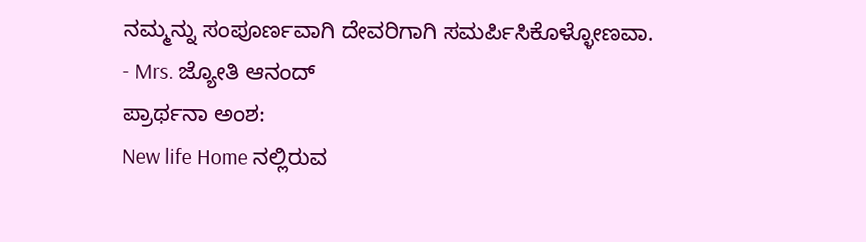ನಮ್ಮನ್ನು ಸಂಪೂರ್ಣವಾಗಿ ದೇವರಿಗಾಗಿ ಸಮರ್ಪಿಸಿಕೊಳ್ಳೋಣವಾ.
- Mrs. ಜ್ಯೋತಿ ಆನಂದ್
ಪ್ರಾರ್ಥನಾ ಅಂಶ:
New life Home ನಲ್ಲಿರುವ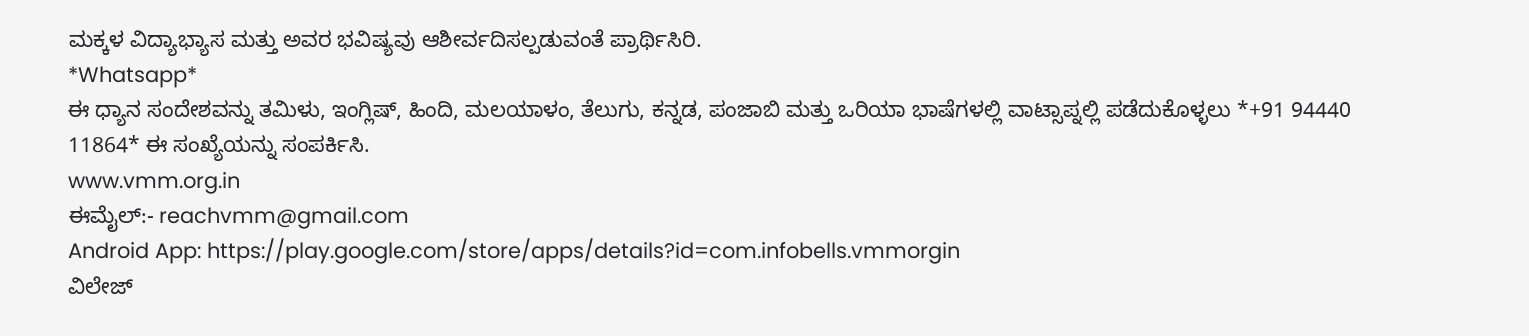ಮಕ್ಕಳ ವಿದ್ಯಾಭ್ಯಾಸ ಮತ್ತು ಅವರ ಭವಿಷ್ಯವು ಆಶೀರ್ವದಿಸಲ್ಪಡುವಂತೆ ಪ್ರಾರ್ಥಿಸಿರಿ.
*Whatsapp*
ಈ ಧ್ಯಾನ ಸಂದೇಶವನ್ನು ತಮಿಳು, ಇಂಗ್ಲಿಷ್, ಹಿಂದಿ, ಮಲಯಾಳಂ, ತೆಲುಗು, ಕನ್ನಡ, ಪಂಜಾಬಿ ಮತ್ತು ಒರಿಯಾ ಭಾಷೆಗಳಲ್ಲಿ ವಾಟ್ಸಾಪ್ನಲ್ಲಿ ಪಡೆದುಕೊಳ್ಳಲು *+91 94440 11864* ಈ ಸಂಖ್ಯೆಯನ್ನು ಸಂಪರ್ಕಿಸಿ.
www.vmm.org.in
ಈಮೈಲ್:- reachvmm@gmail.com
Android App: https://play.google.com/store/apps/details?id=com.infobells.vmmorgin
ವಿಲೇಜ್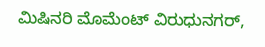ಮಿಷಿನರಿ ಮೊಮೆಂಟ್ ವಿರುಧುನಗರ್,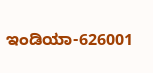ಇಂಡಿಯಾ-626001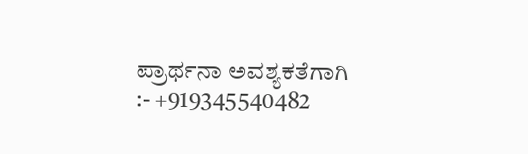ಪ್ರಾರ್ಥನಾ ಅವಶ್ಯಕತೆಗಾಗಿ :- +919345540482